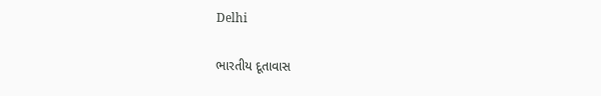Delhi

ભારતીય દૂતાવાસ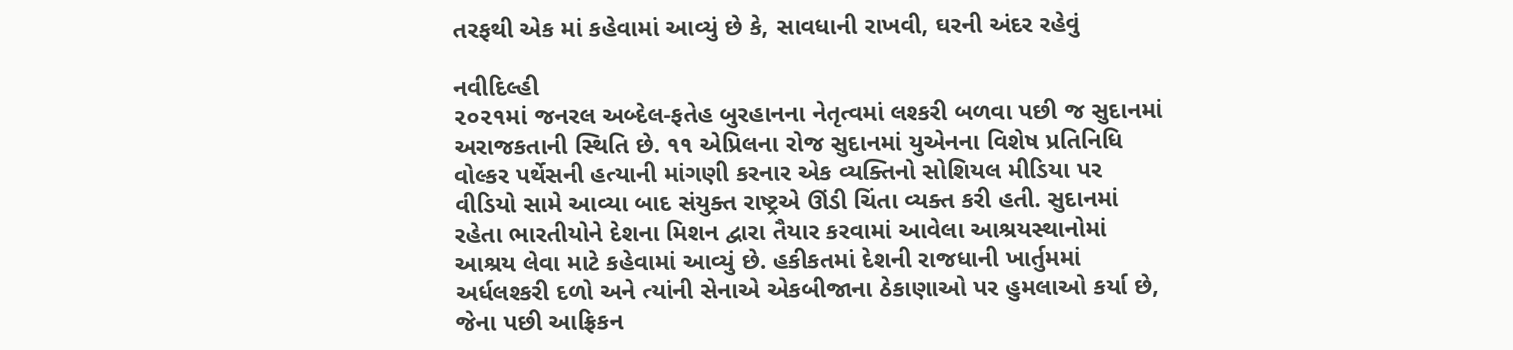તરફથી એક માં કહેવામાં આવ્યું છે કે, સાવધાની રાખવી, ઘરની અંદર રહેવું

નવીદિલ્હી
૨૦૨૧માં જનરલ અબ્દેલ-ફતેહ બુરહાનના નેતૃત્વમાં લશ્કરી બળવા પછી જ સુદાનમાં અરાજકતાની સ્થિતિ છે. ૧૧ એપ્રિલના રોજ સુદાનમાં યુએનના વિશેષ પ્રતિનિધિ વોલ્કર પર્થેસની હત્યાની માંગણી કરનાર એક વ્યક્તિનો સોશિયલ મીડિયા પર વીડિયો સામે આવ્યા બાદ સંયુક્ત રાષ્ટ્રએ ઊંડી ચિંતા વ્યક્ત કરી હતી. સુદાનમાં રહેતા ભારતીયોને દેશના મિશન દ્વારા તૈયાર કરવામાં આવેલા આશ્રયસ્થાનોમાં આશ્રય લેવા માટે કહેવામાં આવ્યું છે. હકીકતમાં દેશની રાજધાની ખાર્તુમમાં અર્ધલશ્કરી દળો અને ત્યાંની સેનાએ એકબીજાના ઠેકાણાઓ પર હુમલાઓ કર્યા છે, જેના પછી આફ્રિકન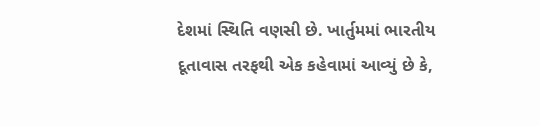દેશમાં સ્થિતિ વણસી છે. ખાર્તુમમાં ભારતીય દૂતાવાસ તરફથી એક કહેવામાં આવ્યું છે કે,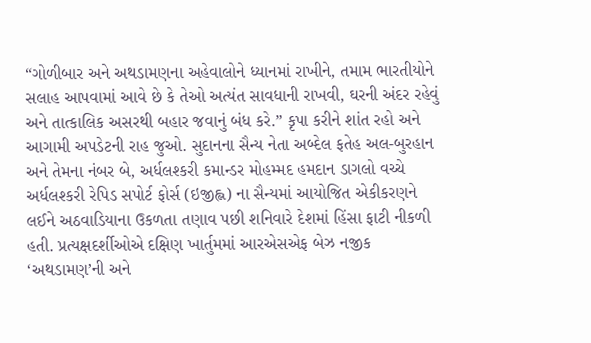“ગોળીબાર અને અથડામણના અહેવાલોને ધ્યાનમાં રાખીને, તમામ ભારતીયોને સલાહ આપવામાં આવે છે કે તેઓ અત્યંત સાવધાની રાખવી, ઘરની અંદર રહેવું અને તાત્કાલિક અસરથી બહાર જવાનું બંધ કરે.” કૃપા કરીને શાંત રહો અને આગામી અપડેટની રાહ જુઓ. સુદાનના સૈન્ય નેતા અબ્દેલ ફતેહ અલ-બુરહાન અને તેમના નંબર બે, અર્ધલશ્કરી કમાન્ડર મોહમ્મદ હમદાન ડાગલો વચ્ચે અર્ધલશ્કરી રેપિડ સપોર્ટ ફોર્સ (ઇજીહ્લ) ના સૈન્યમાં આયોજિત એકીકરણને લઈને અઠવાડિયાના ઉકળતા તણાવ પછી શનિવારે દેશમાં હિંસા ફાટી નીકળી હતી. પ્રત્યક્ષદર્શીઓએ દક્ષિણ ખાર્તુમમાં આરએસએફ બેઝ નજીક ‘અથડામણ’ની અને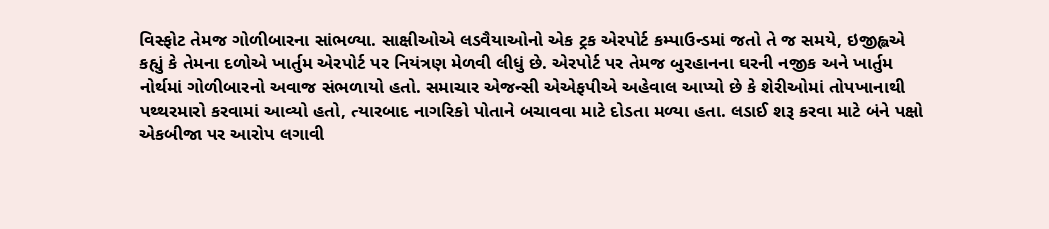વિસ્ફોટ તેમજ ગોળીબારના સાંભળ્યા. સાક્ષીઓએ લડવૈયાઓનો એક ટ્રક એરપોર્ટ કમ્પાઉન્ડમાં જતો તે જ સમયે, ઇજીહ્લએ કહ્યું કે તેમના દળોએ ખાર્તુમ એરપોર્ટ પર નિયંત્રણ મેળવી લીધું છે. એરપોર્ટ પર તેમજ બુરહાનના ઘરની નજીક અને ખાર્તુમ નોર્થમાં ગોળીબારનો અવાજ સંભળાયો હતો. સમાચાર એજન્સી એએફપીએ અહેવાલ આપ્યો છે કે શેરીઓમાં તોપખાનાથી પથ્થરમારો કરવામાં આવ્યો હતો, ત્યારબાદ નાગરિકો પોતાને બચાવવા માટે દોડતા મળ્યા હતા. લડાઈ શરૂ કરવા માટે બંને પક્ષો એકબીજા પર આરોપ લગાવી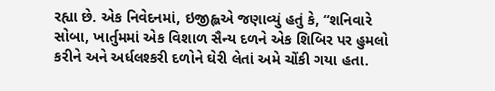રહ્યા છે. એક નિવેદનમાં, ઇજીહ્લએ જણાવ્યું હતું કે, “શનિવારે સોબા, ખાર્તુમમાં એક વિશાળ સૈન્ય દળને એક શિબિર પર હુમલો કરીને અને અર્ધલશ્કરી દળોને ઘેરી લેતાં અમે ચોંકી ગયા હતા.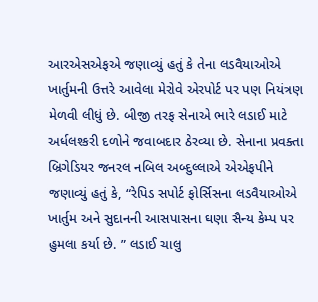આરએસએફએ જણાવ્યું હતું કે તેના લડવૈયાઓએ ખાર્તુમની ઉત્તરે આવેલા મેરોવે એરપોર્ટ પર પણ નિયંત્રણ મેળવી લીધું છે. બીજી તરફ સેનાએ ભારે લડાઈ માટે અર્ધલશ્કરી દળોને જવાબદાર ઠેરવ્યા છે. સેનાના પ્રવક્તા બ્રિગેડિયર જનરલ નબિલ અબ્દુલ્લાએ એએફપીને જણાવ્યું હતું કે, “રેપિડ સપોર્ટ ફોર્સિસના લડવૈયાઓએ ખાર્તુમ અને સુદાનની આસપાસના ઘણા સૈન્ય કેમ્પ પર હુમલા કર્યા છે. ” લડાઈ ચાલુ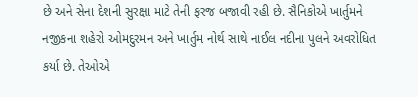છે અને સેના દેશની સુરક્ષા માટે તેની ફરજ બજાવી રહી છે. સૈનિકોએ ખાર્તુમને નજીકના શહેરો ઓમદુરમન અને ખાર્તુમ નોર્થ સાથે નાઈલ નદીના પુલને અવરોધિત કર્યા છે. તેઓએ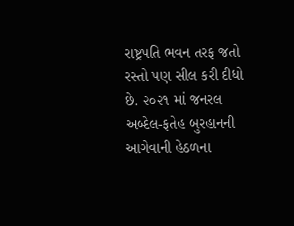રાષ્ટ્રપતિ ભવન તરફ જતો રસ્તો પણ સીલ કરી દીધો છે. ૨૦૨૧ માં જનરલ અબ્દેલ-ફતેહ બુરહાનની આગેવાની હેઠળના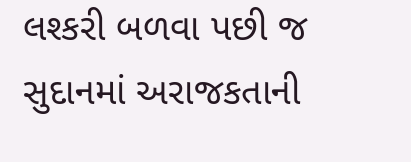લશ્કરી બળવા પછી જ સુદાનમાં અરાજકતાની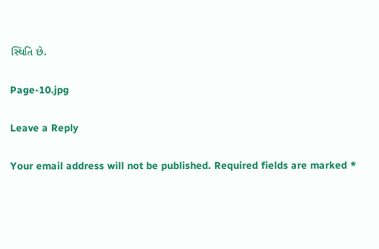સ્થિતિ છે.

Page-10.jpg

Leave a Reply

Your email address will not be published. Required fields are marked *